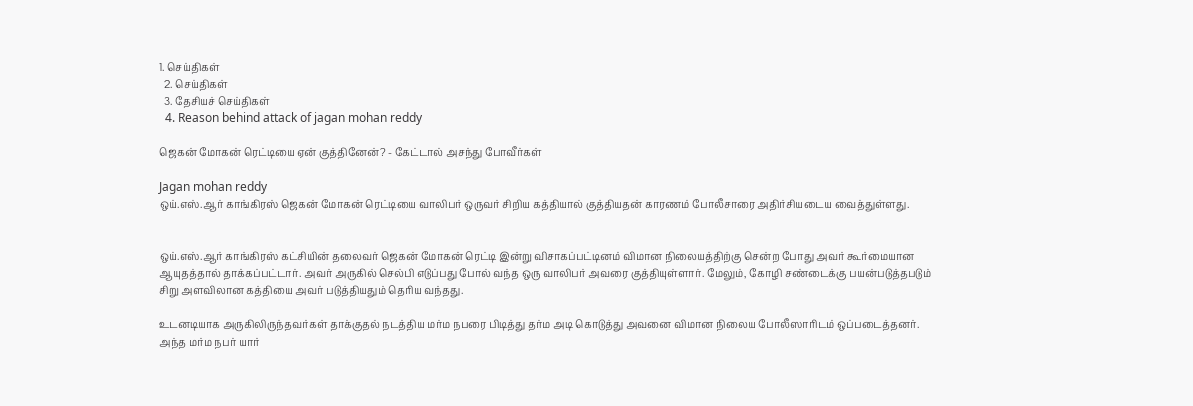1. செய்திகள்
  2. செய்திகள்
  3. தேசியச் செய்திகள்
  4. Reason behind attack of jagan mohan reddy

ஜெகன் மோகன் ரெட்டியை ஏன் குத்தினேன்? - கேட்டால் அசந்து போவீர்கள்

Jagan mohan reddy
ஒய்.எஸ்.ஆர் காங்கிரஸ் ஜெகன் மோகன் ரெட்டியை வாலிபர் ஒருவர் சிறிய கத்தியால் குத்தியதன் காரணம் போலீசாரை அதிர்சியடைய வைத்துள்ளது.


ஒய்.எஸ்.ஆர் காங்கிரஸ் கட்சியின் தலைவர் ஜெகன் மோகன் ரெட்டி இன்று விசாகப்பட்டினம் விமான நிலையத்திற்கு சென்ற போது அவர் கூர்மையான ஆயுதத்தால் தாக்கப்பட்டார். அவர் அருகில் செல்பி எடுப்பது போல் வந்த ஒரு வாலிபர் அவரை குத்தியுள்ளார். மேலும், கோழி சண்டைக்கு பயன்படுத்தபடும் சிறு அளவிலான கத்தியை அவர் படுத்தியதும் தெரிய வந்தது.

உடனடியாக அருகிலிருந்தவர்கள் தாக்குதல் நடத்திய மர்ம நபரை பிடித்து தர்ம அடி கொடுத்து அவனை விமான நிலைய போலீஸாரிடம் ஒப்படைத்தனர். அந்த மர்ம நபர் யார்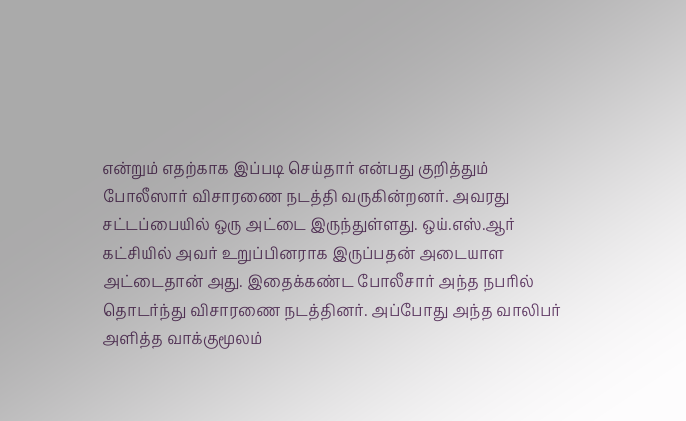என்றும் எதற்காக இப்படி செய்தார் என்பது குறித்தும் போலீஸார் விசாரணை நடத்தி வருகின்றனர். அவரது சட்டப்பையில் ஒரு அட்டை இருந்துள்ளது. ஒய்.எஸ்.ஆர் கட்சியில் அவர் உறுப்பினராக இருப்பதன் அடையாள அட்டைதான் அது. இதைக்கண்ட போலீசார் அந்த நபரில் தொடர்ந்து விசாரணை நடத்தினர். அப்போது அந்த வாலிபர் அளித்த வாக்குமூலம்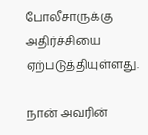போலீசாருக்கு அதிர்ச்சியை ஏற்படுத்தியுள்ளது.

நான் அவரின்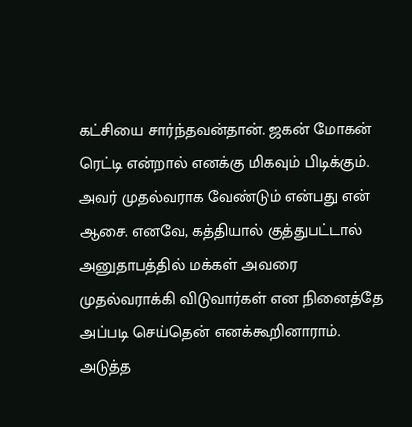கட்சியை சார்ந்தவன்தான். ஜகன் மோகன் ரெட்டி என்றால் எனக்கு மிகவும் பிடிக்கும். அவர் முதல்வராக வேண்டும் என்பது என் ஆசை. எனவே, கத்தியால் குத்துபட்டால் அனுதாபத்தில் மக்கள் அவரை முதல்வராக்கி விடுவார்கள் என நினைத்தே அப்படி செய்தென் எனக்கூறினாராம்.
அடுத்த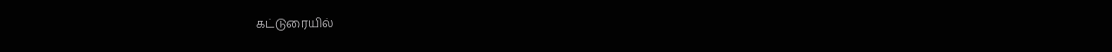கட்டுரையில்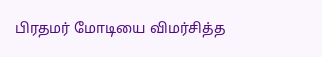பிரதமர் மோடியை விமர்சித்த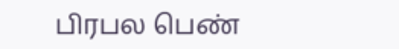பிரபல பெண்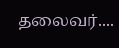தலைவர்....